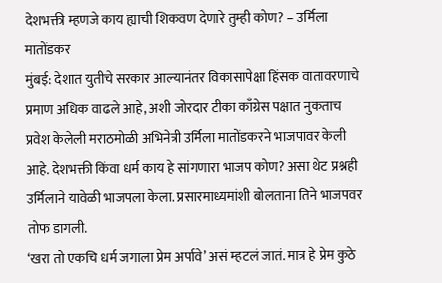देशभक्ती म्हणजे काय ह्याची शिकवण देणारे तुम्ही कोण? – उर्मिला मातोंडकर
मुंबई: देशात युतीचे सरकार आल्यानंतर विकासापेक्षा हिंसक वातावरणाचे प्रमाण अधिक वाढले आहे, अशी जोरदार टीका काँग्रेस पक्षात नुकताच प्रवेश केलेली मराठमोळी अभिनेत्री उर्मिला मातोंडकरने भाजपावर केली आहे. देशभक्ती किंवा धर्म काय हे सांगणारा भाजप कोण? असा थेट प्रश्नही उर्मिलाने यावेळी भाजपला केला. प्रसारमाध्यमांशी बोलताना तिने भाजपवर तोफ डागली.
‘खरा तो एकचि धर्म जगाला प्रेम अर्पावे’ असं म्हटलं जातं. मात्र हे प्रेम कुठे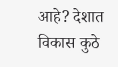आहे? देशात विकास कुठे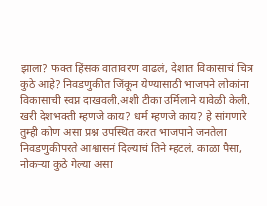झाला? फक्त हिंसक वातावरण वाढलं, देशात विकासाचं चित्र कुठे आहे? निवडणुकीत जिंकून येण्यासाठी भाजपने लोकांना विकासाची स्वप्न दाखवली.अशी टीका उर्मिलाने यावेळी केली.
खरी देशभक्ती म्हणजे काय? धर्म म्हणजे काय? हे सांगणारे तुम्ही कोण असा प्रश्न उपस्थित करत भाजपाने जनतेला निवडणुकीपरते आश्वासनं दिल्याचं तिने म्हटलं. काळा पैसा, नोकऱ्या कुठे गेल्या असा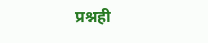प्रश्नही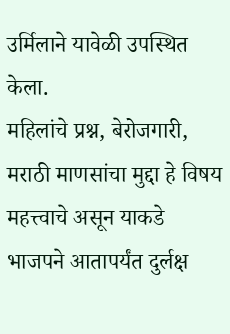उर्मिलाने यावेळी उपस्थित केला.
महिलांचे प्रश्न, बेरोजगारी, मराठी माणसांचा मुद्दा हे विषय महत्त्वाचे असून याकडे भाजपने आतापर्यंत दुर्लक्ष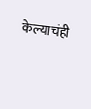केल्याचंही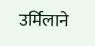उर्मिलाने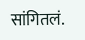सांगितलं.